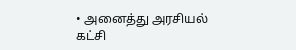• அனைத்து அரசியல் கட்சி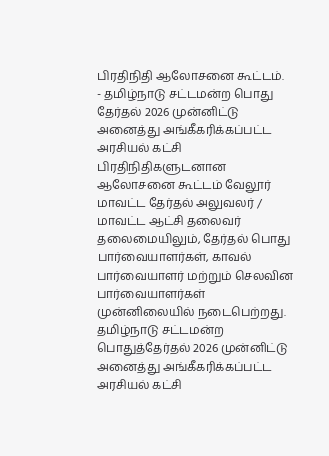பிரதிநிதி ஆலோசனை கூட்டம்.
- தமிழ்நாடு சட்டமன்ற பொது தேர்தல் 2026 முன்னிட்டு அனைத்து அங்கீகரிக்கப்பட்ட அரசியல் கட்சி பிரதிநிதிகளுடனான ஆலோசனை கூட்டம் வேலூர் மாவட்ட தேர்தல் அலுவலர் / மாவட்ட ஆட்சி தலைவர் தலைமையிலும், தேர்தல் பொது பார்வையாளர்கள், காவல் பார்வையாளர் மற்றும் செலவின பார்வையாளர்கள் முன்னிலையில் நடைபெற்றது.
தமிழ்நாடு சட்டமன்ற பொதுத்தேர்தல் 2026 முன்னிட்டு அனைத்து அங்கீகரிக்கப்பட்ட அரசியல் கட்சி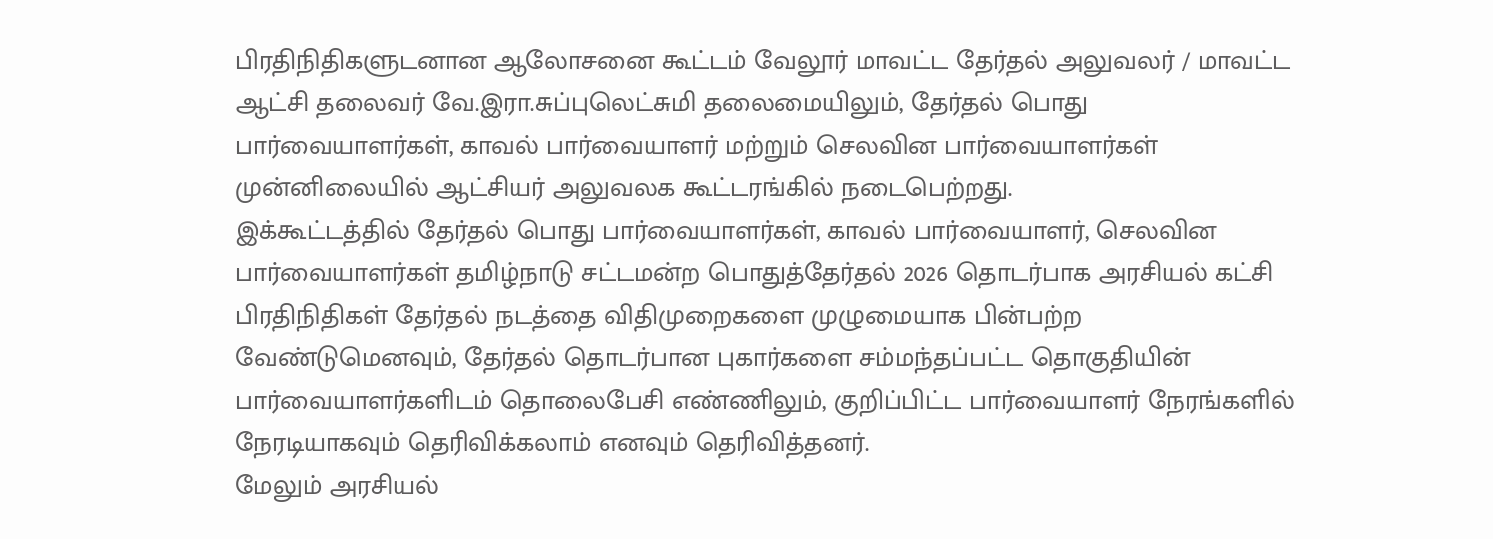பிரதிநிதிகளுடனான ஆலோசனை கூட்டம் வேலூர் மாவட்ட தேர்தல் அலுவலர் / மாவட்ட ஆட்சி தலைவர் வே.இரா.சுப்புலெட்சுமி தலைமையிலும், தேர்தல் பொது பார்வையாளர்கள், காவல் பார்வையாளர் மற்றும் செலவின பார்வையாளர்கள் முன்னிலையில் ஆட்சியர் அலுவலக கூட்டரங்கில் நடைபெற்றது.
இக்கூட்டத்தில் தேர்தல் பொது பார்வையாளர்கள், காவல் பார்வையாளர், செலவின பார்வையாளர்கள் தமிழ்நாடு சட்டமன்ற பொதுத்தேர்தல் 2026 தொடர்பாக அரசியல் கட்சி பிரதிநிதிகள் தேர்தல் நடத்தை விதிமுறைகளை முழுமையாக பின்பற்ற வேண்டுமெனவும், தேர்தல் தொடர்பான புகார்களை சம்மந்தப்பட்ட தொகுதியின் பார்வையாளர்களிடம் தொலைபேசி எண்ணிலும், குறிப்பிட்ட பார்வையாளர் நேரங்களில் நேரடியாகவும் தெரிவிக்கலாம் எனவும் தெரிவித்தனர்.
மேலும் அரசியல்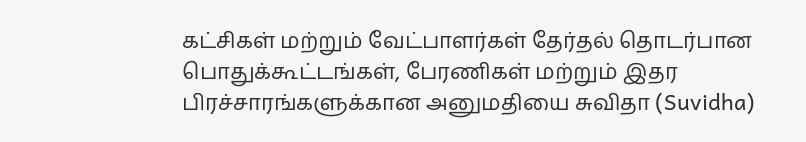கட்சிகள் மற்றும் வேட்பாளர்கள் தேர்தல் தொடர்பான பொதுக்கூட்டங்கள், பேரணிகள் மற்றும் இதர பிரச்சாரங்களுக்கான அனுமதியை சுவிதா (Suvidha)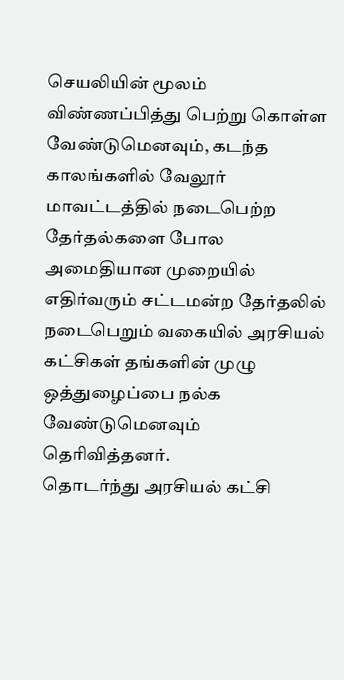செயலியின் மூலம் விண்ணப்பித்து பெற்று கொள்ள வேண்டுமெனவும், கடந்த காலங்களில் வேலூர் மாவட்டத்தில் நடைபெற்ற தேர்தல்களை போல அமைதியான முறையில் எதிர்வரும் சட்டமன்ற தேர்தலில் நடைபெறும் வகையில் அரசியல் கட்சிகள் தங்களின் முழு ஒத்துழைப்பை நல்க வேண்டுமெனவும் தெரிவித்தனர்.
தொடர்ந்து அரசியல் கட்சி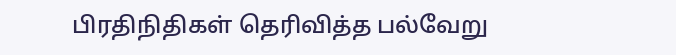பிரதிநிதிகள் தெரிவித்த பல்வேறு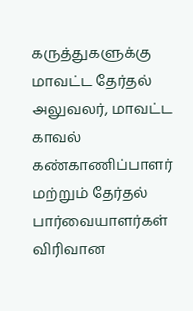கருத்துகளுக்கு மாவட்ட தேர்தல் அலுவலர், மாவட்ட காவல் கண்காணிப்பாளர் மற்றும் தேர்தல் பார்வையாளர்கள் விரிவான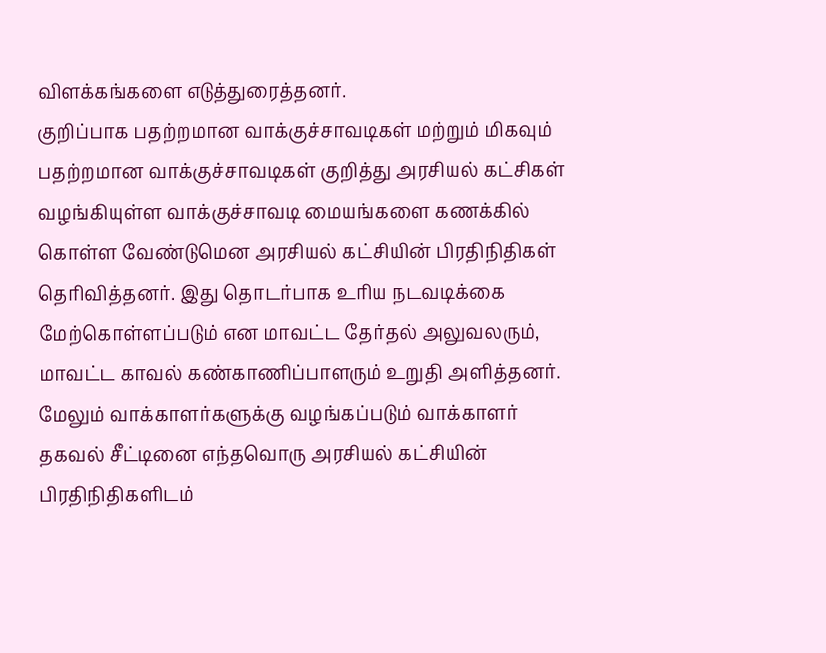விளக்கங்களை எடுத்துரைத்தனர்.
குறிப்பாக பதற்றமான வாக்குச்சாவடிகள் மற்றும் மிகவும் பதற்றமான வாக்குச்சாவடிகள் குறித்து அரசியல் கட்சிகள் வழங்கியுள்ள வாக்குச்சாவடி மையங்களை கணக்கில் கொள்ள வேண்டுமென அரசியல் கட்சியின் பிரதிநிதிகள் தெரிவித்தனர். இது தொடர்பாக உரிய நடவடிக்கை மேற்கொள்ளப்படும் என மாவட்ட தேர்தல் அலுவலரும், மாவட்ட காவல் கண்காணிப்பாளரும் உறுதி அளித்தனர்.
மேலும் வாக்காளர்களுக்கு வழங்கப்படும் வாக்காளர் தகவல் சீட்டினை எந்தவொரு அரசியல் கட்சியின் பிரதிநிதிகளிடம்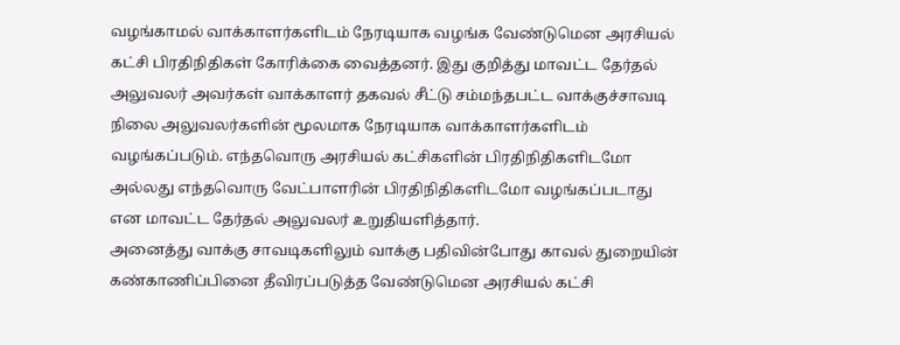வழங்காமல் வாக்காளர்களிடம் நேரடியாக வழங்க வேண்டுமென அரசியல் கட்சி பிரதிநிதிகள் கோரிக்கை வைத்தனர். இது குறித்து மாவட்ட தேர்தல் அலுவலர் அவர்கள் வாக்காளர் தகவல் சீட்டு சம்மந்தபட்ட வாக்குச்சாவடி நிலை அலுவலர்களின் மூலமாக நேரடியாக வாக்காளர்களிடம் வழங்கப்படும். எந்தவொரு அரசியல் கட்சிகளின் பிரதிநிதிகளிடமோ அல்லது எந்தவொரு வேட்பாளரின் பிரதிநிதிகளிடமோ வழங்கப்படாது என மாவட்ட தேர்தல் அலுவலர் உறுதியளித்தார்.
அனைத்து வாக்கு சாவடிகளிலும் வாக்கு பதிவின்போது காவல் துறையின் கண்காணிப்பினை தீவிரப்படுத்த வேண்டுமென அரசியல் கட்சி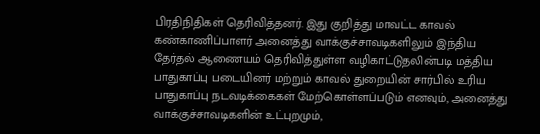பிரதிநிதிகள் தெரிவித்தனர். இது குறித்து மாவட்ட காவல் கண்காணிப்பாளர் அனைத்து வாக்குச்சாவடிகளிலும் இந்திய தேர்தல் ஆணையம் தெரிவித்துள்ள வழிகாட்டுதலின்படி மத்திய பாதுகாப்பு படையினர் மற்றும் காவல் துறையின் சார்பில் உரிய பாதுகாப்பு நடவடிக்கைகள் மேற்கொள்ளப்படும் எனவும், அனைத்து வாக்குச்சாவடிகளின் உட்புறமும்,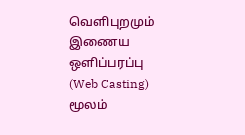வெளிபுறமும் இணைய ஒளிப்பரப்பு (Web Casting) மூலம்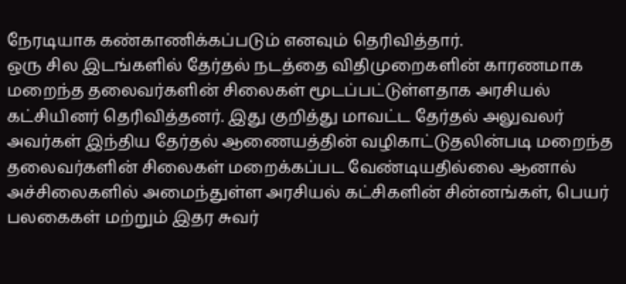நேரடியாக கண்காணிக்கப்படும் எனவும் தெரிவித்தார்.
ஒரு சில இடங்களில் தேர்தல் நடத்தை விதிமுறைகளின் காரணமாக மறைந்த தலைவர்களின் சிலைகள் மூடப்பட்டுள்ளதாக அரசியல் கட்சியினர் தெரிவித்தனர். இது குறித்து மாவட்ட தேர்தல் அலுவலர் அவர்கள் இந்திய தேர்தல் ஆணையத்தின் வழிகாட்டுதலின்படி மறைந்த தலைவர்களின் சிலைகள் மறைக்கப்பட வேண்டியதில்லை ஆனால் அச்சிலைகளில் அமைந்துள்ள அரசியல் கட்சிகளின் சின்னங்கள், பெயர் பலகைகள் மற்றும் இதர சுவர்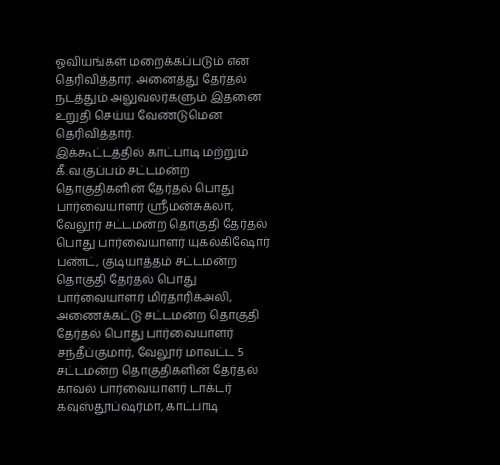ஓவியங்கள் மறைக்கப்படும் என தெரிவித்தார். அனைத்து தேர்தல் நடத்தும் அலுவலர்களும் இதனை உறுதி செய்ய வேண்டுமென தெரிவித்தார்.
இக்கூட்டத்தில் காட்பாடி மற்றும் கீ.வ.குப்பம் சட்டமன்ற தொகுதிகளின் தேர்தல் பொது பார்வையாளர் ஸ்ரீமன்சுக்லா, வேலூர் சட்டமன்ற தொகுதி தேர்தல் பொது பார்வையாளர் யுகல்கிஷோர் பண்ட், குடியாத்தம் சட்டமன்ற தொகுதி தேர்தல் பொது பார்வையாளர் மிர்தாரிக்அலி, அணைக்கட்டு சட்டமன்ற தொகுதி தேர்தல் பொது பார்வையாளர் சந்தீப்குமார், வேலூர் மாவட்ட 5 சட்டமன்ற தொகுதிகளின் தேர்தல் காவல் பார்வையாளர் டாக்டர் கவுஸ்தூப்ஷர்மா, காட்பாடி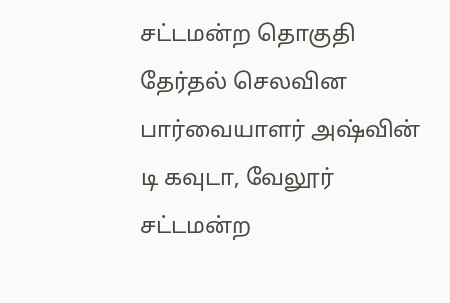சட்டமன்ற தொகுதி தேர்தல் செலவின பார்வையாளர் அஷ்வின் டி கவுடா, வேலூர் சட்டமன்ற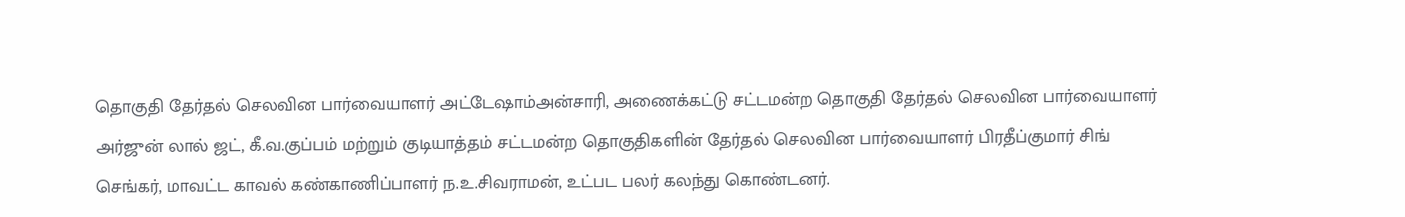தொகுதி தேர்தல் செலவின பார்வையாளர் அட்டேஷாம்அன்சாரி, அணைக்கட்டு சட்டமன்ற தொகுதி தேர்தல் செலவின பார்வையாளர் அர்ஜுன் லால் ஜட், கீ.வ.குப்பம் மற்றும் குடியாத்தம் சட்டமன்ற தொகுதிகளின் தேர்தல் செலவின பார்வையாளர் பிரதீப்குமார் சிங் செங்கர், மாவட்ட காவல் கண்காணிப்பாளர் ந.உ.சிவராமன், உட்பட பலர் கலந்து கொண்டனர்.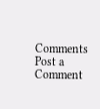Comments
Post a Comment